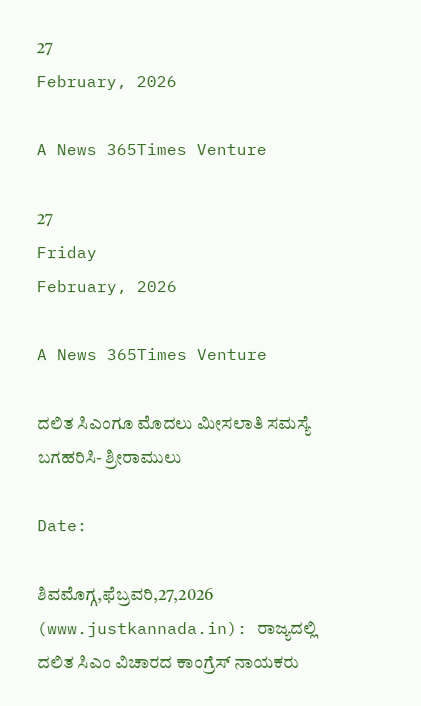27
February, 2026

A News 365Times Venture

27
Friday
February, 2026

A News 365Times Venture

ದಲಿತ ಸಿಎಂಗೂ ಮೊದಲು ಮೀಸಲಾತಿ ಸಮಸ್ಯೆ ಬಗಹರಿಸಿ- ಶ್ರೀರಾಮುಲು

Date:

ಶಿವಮೊಗ್ಗ,ಫೆಬ್ರವರಿ,27,2026 (www.justkannada.in): ರಾಜ್ಯದಲ್ಲಿ ದಲಿತ ಸಿಎಂ ವಿಚಾರದ ಕಾಂಗ್ರೆಸ್ ನಾಯಕರು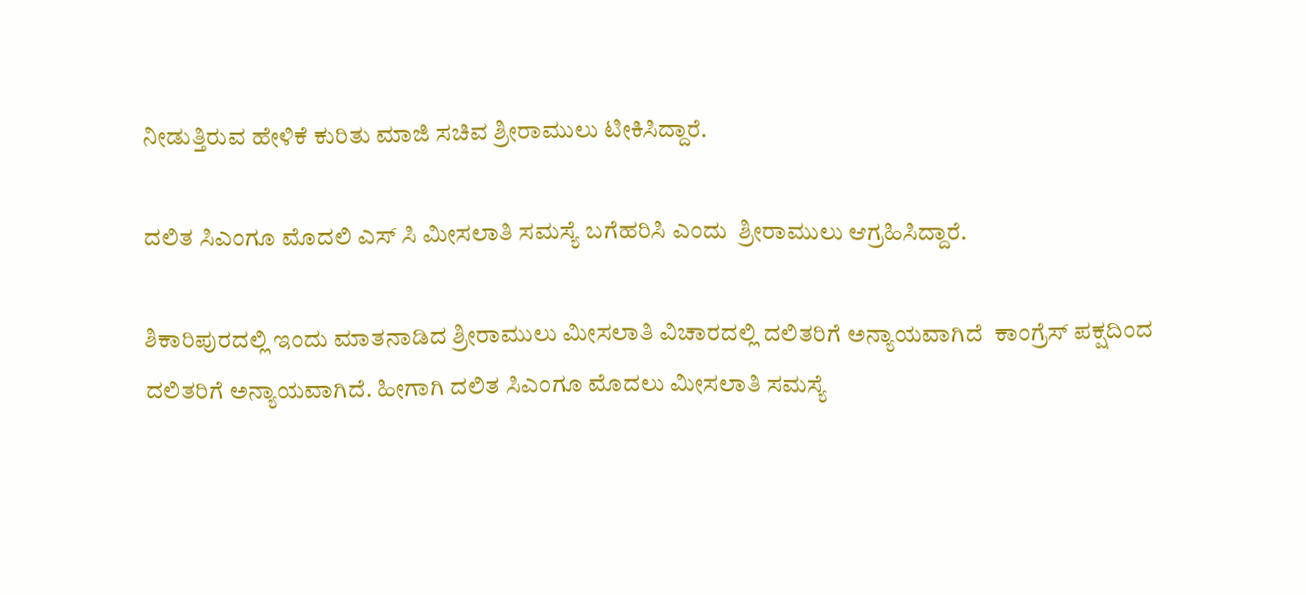ನೀಡುತ್ತಿರುವ ಹೇಳಿಕೆ ಕುರಿತು ಮಾಜಿ ಸಚಿವ ಶ್ರೀರಾಮುಲು ಟೀಕಿಸಿದ್ದಾರೆ.

ದಲಿತ ಸಿಎಂಗೂ ಮೊದಲಿ ಎಸ್ ಸಿ ಮೀಸಲಾತಿ ಸಮಸ್ಯೆ ಬಗೆಹರಿಸಿ ಎಂದು  ಶ್ರೀರಾಮುಲು ಆಗ್ರಹಿಸಿದ್ದಾರೆ.

ಶಿಕಾರಿಪುರದಲ್ಲಿ ಇಂದು ಮಾತನಾಡಿದ ಶ್ರೀರಾಮುಲು ಮೀಸಲಾತಿ ವಿಚಾರದಲ್ಲಿ ದಲಿತರಿಗೆ ಅನ್ಯಾಯವಾಗಿದೆ  ಕಾಂಗ್ರೆಸ್ ಪಕ್ಷದಿಂದ ದಲಿತರಿಗೆ ಅನ್ಯಾಯವಾಗಿದೆ. ಹೀಗಾಗಿ ದಲಿತ ಸಿಎಂಗೂ ಮೊದಲು ಮೀಸಲಾತಿ ಸಮಸ್ಯೆ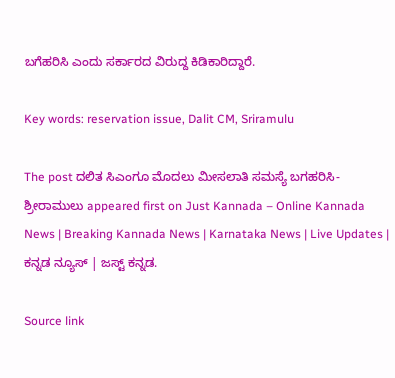ಬಗೆಹರಿಸಿ ಎಂದು ಸರ್ಕಾರದ ವಿರುದ್ದ ಕಿಡಿಕಾರಿದ್ದಾರೆ.

Key words: reservation issue, Dalit CM, Sriramulu

The post ದಲಿತ ಸಿಎಂಗೂ ಮೊದಲು ಮೀಸಲಾತಿ ಸಮಸ್ಯೆ ಬಗಹರಿಸಿ- ಶ್ರೀರಾಮುಲು appeared first on Just Kannada – Online Kannada News | Breaking Kannada News | Karnataka News | Live Updates | ಕನ್ನಡ ನ್ಯೂಸ್ | ಜಸ್ಟ್ ಕನ್ನಡ.

Source link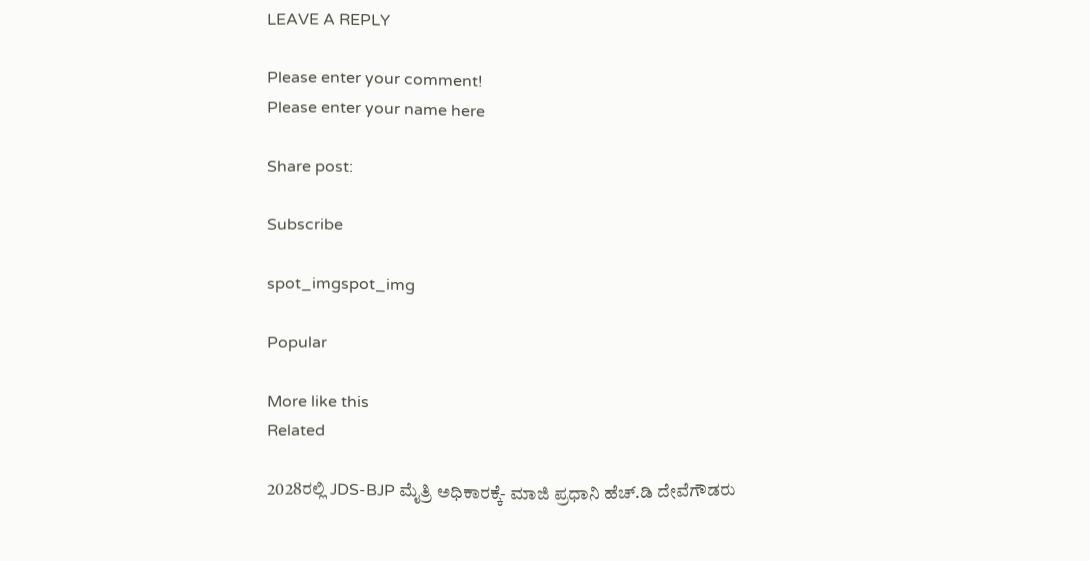LEAVE A REPLY

Please enter your comment!
Please enter your name here

Share post:

Subscribe

spot_imgspot_img

Popular

More like this
Related

2028ರಲ್ಲಿ JDS-BJP ಮೈತ್ರಿ ಅಧಿಕಾರಕ್ಕೆ- ಮಾಜಿ ಪ್ರಧಾನಿ ಹೆಚ್.ಡಿ ದೇವೆಗೌಡರು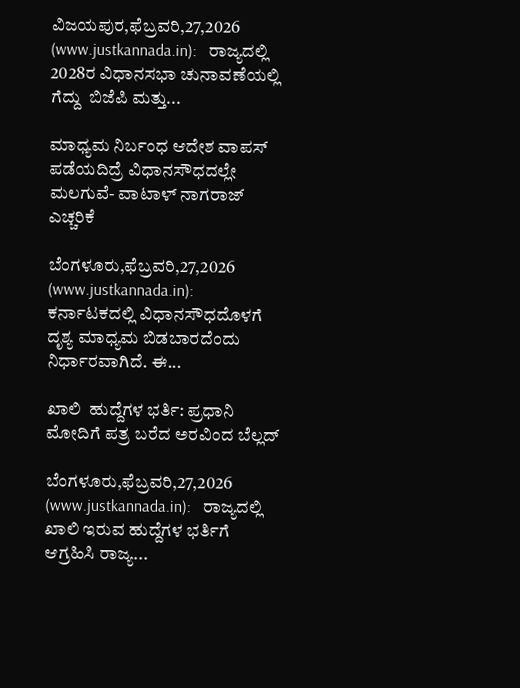ವಿಜಯಪುರ,ಫೆಬ್ರವರಿ,27,2026 (www.justkannada.in):   ರಾಜ್ಯದಲ್ಲಿ 2028ರ ವಿಧಾನಸಭಾ ಚುನಾವಣೆಯಲ್ಲಿ ಗೆದ್ದು  ಬಿಜೆಪಿ ಮತ್ತು...

ಮಾಧ್ಯಮ ನಿರ್ಬಂಧ ಆದೇಶ ವಾಪಸ್ ಪಡೆಯದಿದ್ರೆ ವಿಧಾನಸೌಧದಲ್ಲೇ ಮಲಗುವೆ- ವಾಟಾಳ್ ನಾಗರಾಜ್ ಎಚ್ಚರಿಕೆ

ಬೆಂಗಳೂರು,ಫೆಬ್ರವರಿ,27,2026 (www.justkannada.in):  ಕರ್ನಾಟಕದಲ್ಲಿ ವಿಧಾನಸೌಧದೊಳಗೆ ದೃಶ್ಯ ಮಾಧ್ಯಮ ಬಿಡಬಾರದೆಂದು ನಿರ್ಧಾರವಾಗಿದೆ. ಈ...

ಖಾಲಿ  ಹುದ್ದೆಗಳ ಭರ್ತಿ: ಪ್ರಧಾನಿ ಮೋದಿಗೆ ಪತ್ರ ಬರೆದ ಅರವಿಂದ ಬೆಲ್ಲದ್

ಬೆಂಗಳೂರು,ಫೆಬ್ರವರಿ,27,2026 (www.justkannada.in):   ರಾಜ್ಯದಲ್ಲಿ ಖಾಲಿ ಇರುವ ಹುದ್ದೆಗಳ ಭರ್ತಿಗೆ ಆಗ್ರಹಿಸಿ ರಾಜ್ಯ...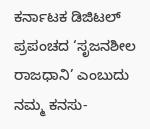ಕರ್ನಾಟಕ ಡಿಜಿಟಲ್ ಪ್ರಪಂಚದ ‘ಸೃಜನಶೀಲ ರಾಜಧಾನಿ’ ಎಂಬುದು ನಮ್ಮ ಕನಸು-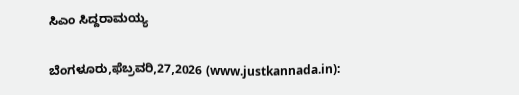ಸಿಎಂ ಸಿದ್ದರಾಮಯ್ಯ

ಬೆಂಗಳೂರು,ಫೆಬ್ರವರಿ,27,2026 (www.justkannada.in):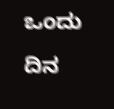ಒಂದು ದಿನ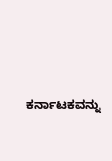ಕರ್ನಾಟಕವನ್ನು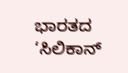ಭಾರತದ ‘ಸಿಲಿಕಾನ್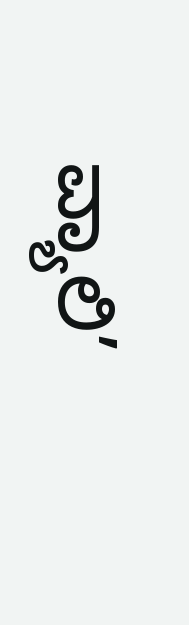ವ್ಯಾಲಿ’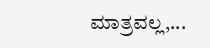ಮಾತ್ರವಲ್ಲ,...